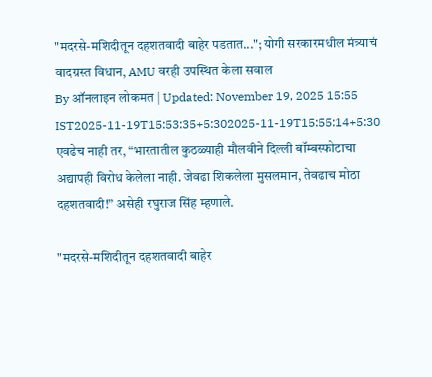"मदरसे-मशिदीतून दहशतवादी बाहेर पडतात..."; योगी सरकारमधील मंत्र्याचं वादग्रस्त विधान, AMU वरही उपस्थित केला सवाल
By ऑनलाइन लोकमत | Updated: November 19, 2025 15:55 IST2025-11-19T15:53:35+5:302025-11-19T15:55:14+5:30
एवढेच नाही तर, “भारतातील कुठळ्याही मौलवीने दिल्ली बॉम्बस्फोटाचा अद्यापही विरोध केलेला नाही. जेवढा शिकलेला मुसलमान, तेवढाच मोठा दहशतवादी!” असेही रघुराज सिंह म्हणाले.

"मदरसे-मशिदीतून दहशतवादी बाहेर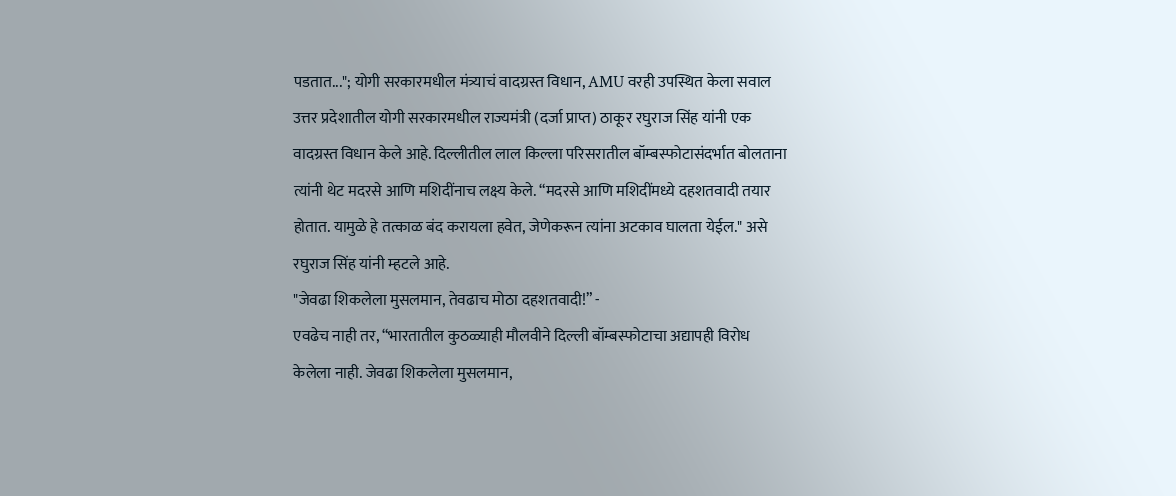पडतात..."; योगी सरकारमधील मंत्र्याचं वादग्रस्त विधान, AMU वरही उपस्थित केला सवाल
उत्तर प्रदेशातील योगी सरकारमधील राज्यमंत्री (दर्जा प्राप्त) ठाकूर रघुराज सिंह यांनी एक वादग्रस्त विधान केले आहे. दिल्लीतील लाल किल्ला परिसरातील बॉम्बस्फोटासंदर्भात बोलताना त्यांनी थेट मदरसे आणि मशिदींनाच लक्ष्य केले. “मदरसे आणि मशिदींमध्ये दहशतवादी तयार होतात. यामुळे हे तत्काळ बंद करायला हवेत, जेणेकरून त्यांना अटकाव घालता येईल." असे रघुराज सिंह यांनी म्हटले आहे.
"जेवढा शिकलेला मुसलमान, तेवढाच मोठा दहशतवादी!” -
एवढेच नाही तर, “भारतातील कुठळ्याही मौलवीने दिल्ली बॉम्बस्फोटाचा अद्यापही विरोध केलेला नाही. जेवढा शिकलेला मुसलमान,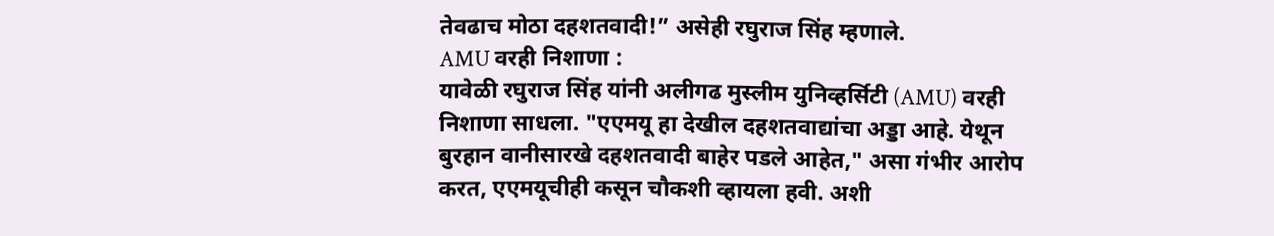तेवढाच मोठा दहशतवादी!” असेही रघुराज सिंह म्हणाले.
AMU वरही निशाणा :
यावेळी रघुराज सिंह यांनी अलीगढ मुस्लीम युनिव्हर्सिटी (AMU) वरही निशाणा साधला. "एएमयू हा देखील दहशतवाद्यांचा अड्डा आहे. येथून बुरहान वानीसारखे दहशतवादी बाहेर पडले आहेत," असा गंभीर आरोप करत, एएमयूचीही कसून चौकशी व्हायला हवी. अशी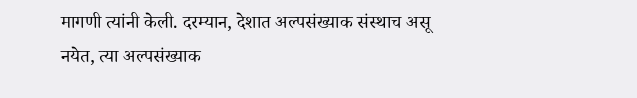मागणी त्यांनी केली. दरम्यान, देशात अल्पसंख्याक संस्थाच असू नयेत, त्या अल्पसंख्याक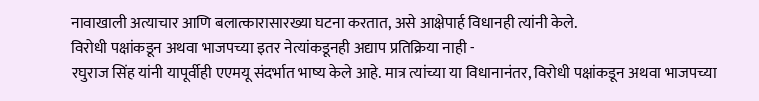नावाखाली अत्याचार आणि बलात्कारासारख्या घटना करतात, असे आक्षेपार्ह विधानही त्यांनी केले.
विरोधी पक्षांकडून अथवा भाजपच्या इतर नेत्यांकडूनही अद्याप प्रतिक्रिया नाही -
रघुराज सिंह यांनी यापूर्वीही एएमयू संदर्भात भाष्य केले आहे. मात्र त्यांच्या या विधानानंतर, विरोधी पक्षांकडून अथवा भाजपच्या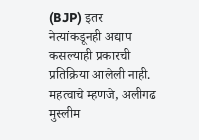(BJP) इतर नेत्यांकडूनही अद्याप कसल्याही प्रकारची प्रतिक्रिया आलेली नाही. महत्वाचे म्हणजे, अलीगढ मुस्लीम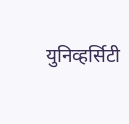युनिव्हर्सिटी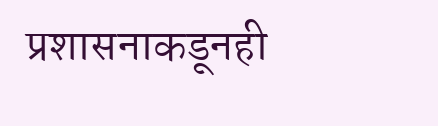प्रशासनाकडूनही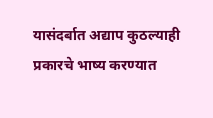यासंदर्बात अद्याप कुठल्याही प्रकारचे भाष्य करण्यात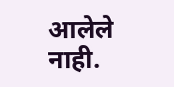आलेले नाही.